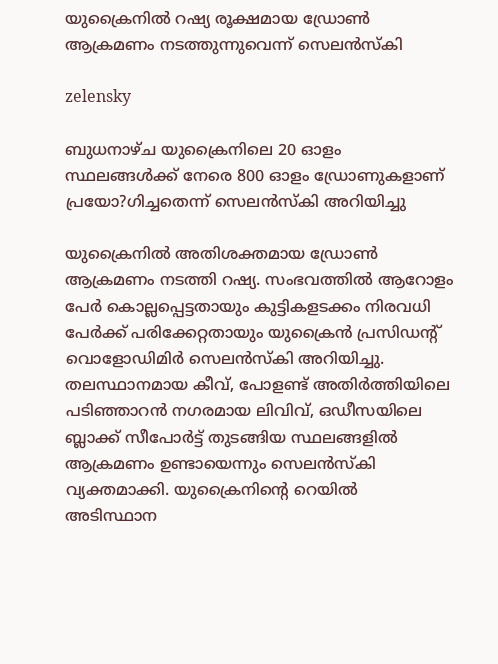യുക്രൈനില്‍ റഷ്യ രൂക്ഷമായ ഡ്രോണ്‍ ആക്രമണം നടത്തുന്നുവെന്ന് സെലന്‍സ്‌കി

zelensky

ബുധനാഴ്ച യുക്രൈനിലെ 20 ഓളം സ്ഥലങ്ങള്‍ക്ക് നേരെ 800 ഓളം ഡ്രോണുകളാണ് പ്രയോ?ഗിച്ചതെന്ന് സെലന്‍സ്‌കി അറിയിച്ചു

യുക്രൈനില്‍ അതിശക്തമായ ഡ്രോണ്‍ ആക്രമണം നടത്തി റഷ്യ. സംഭവത്തില്‍ ആറോളം പേര്‍ കൊല്ലപ്പെട്ടതായും കുട്ടികളടക്കം നിരവധി പേര്‍ക്ക് പരിക്കേറ്റതായും യുക്രൈന്‍ പ്രസിഡന്റ് വൊളോഡിമിര്‍ സെലന്‍സ്‌കി അറിയിച്ചു. തലസ്ഥാനമായ കീവ്, പോളണ്ട് അതിര്‍ത്തിയിലെ പടിഞ്ഞാറന്‍ നഗരമായ ലിവിവ്, ഒഡീസയിലെ ബ്ലാക്ക് സീപോര്‍ട്ട് തുടങ്ങിയ സ്ഥലങ്ങളില്‍ ആക്രമണം ഉണ്ടായെന്നും സെലന്‍സ്‌കി വ്യക്തമാക്കി. യുക്രൈനിന്റെ റെയില്‍ അടിസ്ഥാന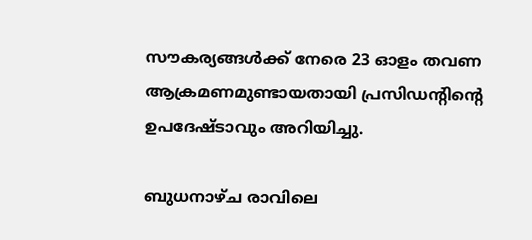സൗകര്യങ്ങള്‍ക്ക് നേരെ 23 ഓളം തവണ ആക്രമണമുണ്ടായതായി പ്രസിഡന്റിന്റെ ഉപദേഷ്ടാവും അറിയിച്ചു.

ബുധനാഴ്ച രാവിലെ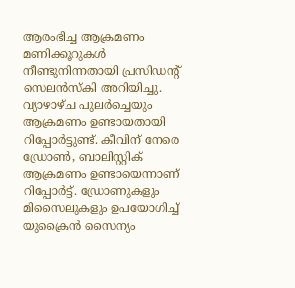ആരംഭിച്ച ആക്രമണം മണിക്കൂറുകള്‍ നീണ്ടുനിന്നതായി പ്രസിഡന്റ് സെലന്‍സ്‌കി അറിയിച്ചു. വ്യാഴാഴ്ച പുലര്‍ച്ചെയും ആക്രമണം ഉണ്ടായതായി റിപ്പോര്‍ട്ടുണ്ട്. കീവിന് നേരെ ഡ്രോണ്‍, ബാലിസ്റ്റിക് ആക്രമണം ഉണ്ടായെന്നാണ് റിപ്പോര്‍ട്ട്. ഡ്രോണുകളും മിസൈലുകളും ഉപയോഗിച്ച് യുക്രൈന്‍ സൈന്യം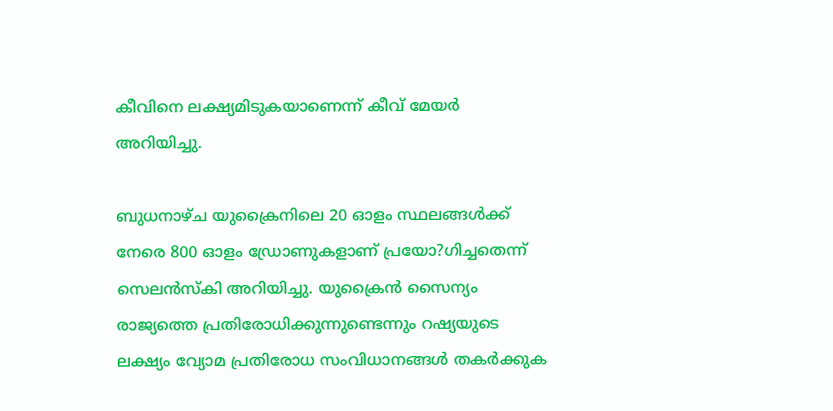കീവിനെ ലക്ഷ്യമിടുകയാണെന്ന് കീവ് മേയര്‍ അറിയിച്ചു.

ബുധനാഴ്ച യുക്രൈനിലെ 20 ഓളം സ്ഥലങ്ങള്‍ക്ക് നേരെ 800 ഓളം ഡ്രോണുകളാണ് പ്രയോ?ഗിച്ചതെന്ന് സെലന്‍സ്‌കി അറിയിച്ചു. യുക്രൈന്‍ സൈന്യം രാജ്യത്തെ പ്രതിരോധിക്കുന്നുണ്ടെന്നും റഷ്യയുടെ ലക്ഷ്യം വ്യോമ പ്രതിരോധ സംവിധാനങ്ങള്‍ തകര്‍ക്കുക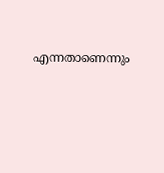എന്നതാണെന്നും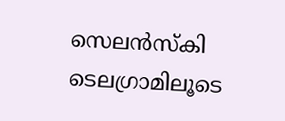സെലന്‍സ്‌കി ടെലഗ്രാമിലൂടെ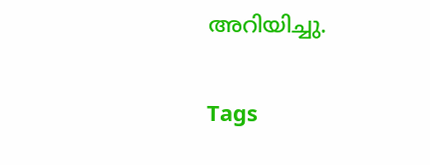അറിയിച്ചു.

Tags